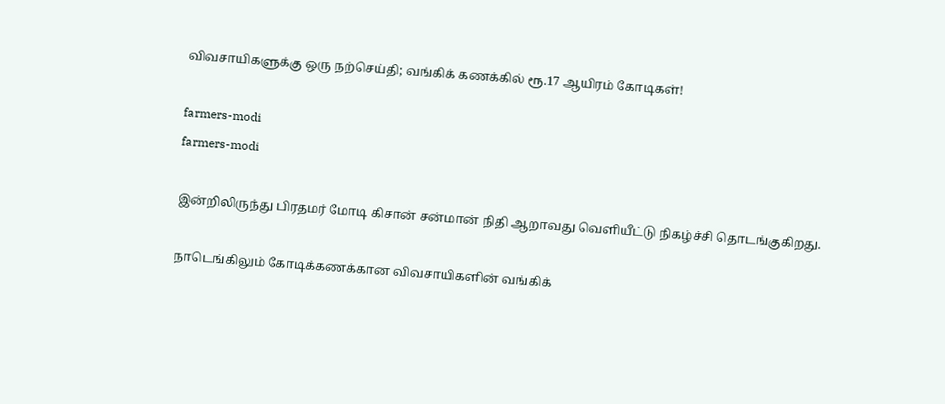விவசாயிகளுக்கு ஒரு நற்செய்தி; வங்கிக் கணக்கில் ரூ.17 ஆயிரம் கோடிகள்!

farmers-modi
farmers-modi

இன்றிலிருந்து பிரதமர் மோடி கிசான் சன்மான் நிதி ஆறாவது வெளியீட்டு நிகழ்ச்சி தொடங்குகிறது.

நாடெங்கிலும் கோடிக்கணக்கான விவசாயிகளின் வங்கிக்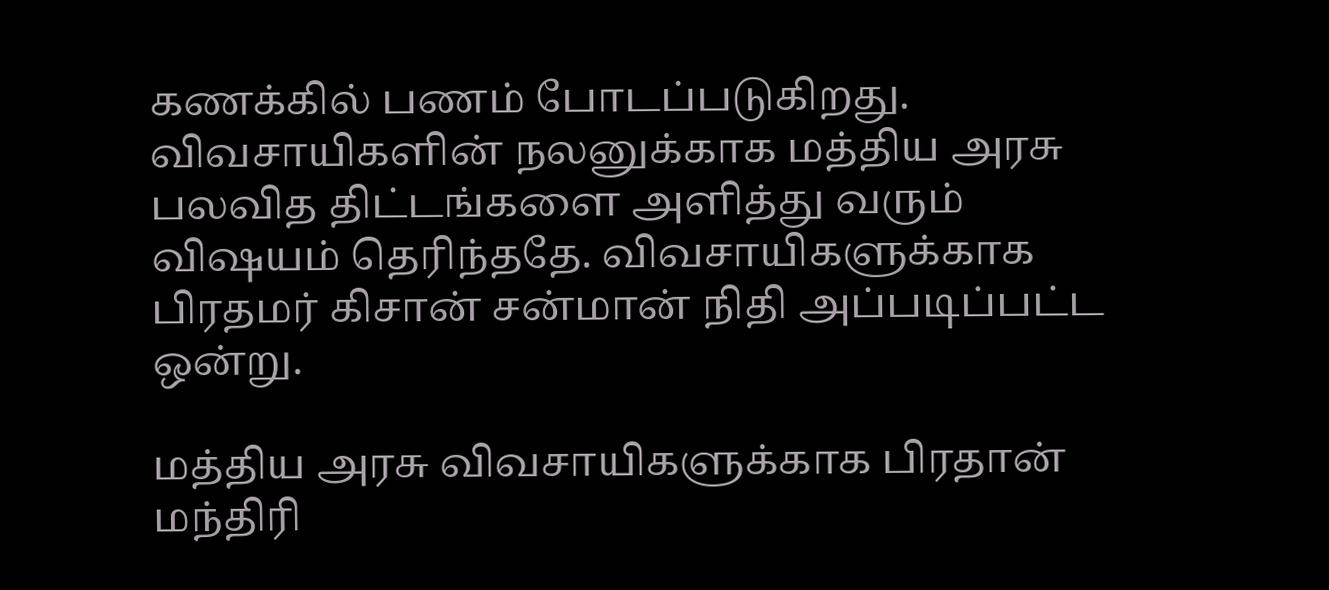கணக்கில் பணம் போடப்படுகிறது. விவசாயிகளின் நலனுக்காக மத்திய அரசு பலவித திட்டங்களை அளித்து வரும் விஷயம் தெரிந்ததே. விவசாயிகளுக்காக பிரதமர் கிசான் சன்மான் நிதி அப்படிப்பட்ட ஒன்று.

மத்திய அரசு விவசாயிகளுக்காக பிரதான் மந்திரி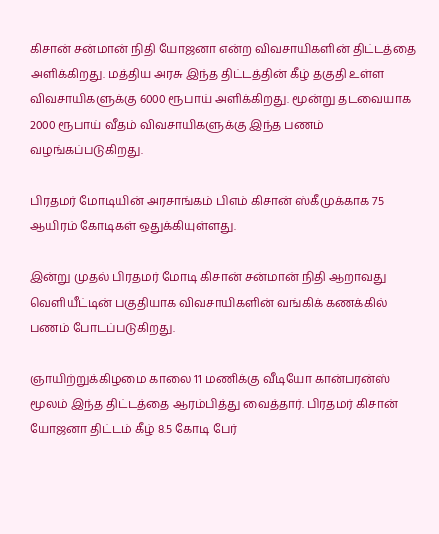கிசான் சன்மான் நிதி யோஜனா என்ற விவசாயிகளின் திட்டத்தை அளிக்கிறது. மத்திய அரசு இந்த திட்டத்தின் கீழ் தகுதி உள்ள விவசாயிகளுக்கு 6000 ரூபாய் அளிக்கிறது. மூன்று தடவையாக 2000 ரூபாய் வீதம் விவசாயிகளுக்கு இந்த பணம் வழங்கப்படுகிறது.

பிரதமர் மோடியின் அரசாங்கம் பிஎம் கிசான் ஸ்கீமுக்காக 75 ஆயிரம் கோடிகள் ஒதுக்கியுள்ளது.

இன்று முதல் பிரதமர் மோடி கிசான் சன்மான் நிதி ஆறாவது வெளியீட்டின் பகுதியாக விவசாயிகளின் வங்கிக் கணக்கில் பணம் போடப்படுகிறது.

ஞாயிற்றுக்கிழமை காலை 11 மணிக்கு வீடியோ கான்பரன்ஸ் மூலம் இந்த திட்டத்தை ஆரம்பித்து வைத்தார். பிரதமர் கிசான் யோஜனா திட்டம் கீழ் 8.5 கோடி பேர்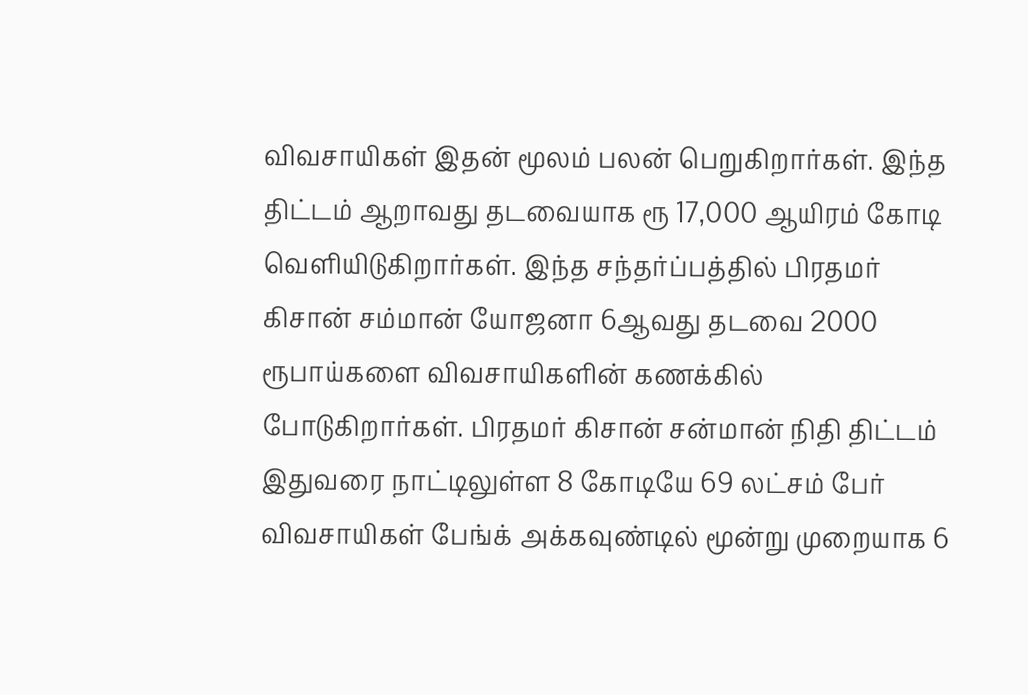விவசாயிகள் இதன் மூலம் பலன் பெறுகிறார்கள். இந்த திட்டம் ஆறாவது தடவையாக ரூ 17,000 ஆயிரம் கோடி வெளியிடுகிறார்கள். இந்த சந்தர்ப்பத்தில் பிரதமர் கிசான் சம்மான் யோஜனா 6ஆவது தடவை 2000 ரூபாய்களை விவசாயிகளின் கணக்கில் போடுகிறார்கள். பிரதமர் கிசான் சன்மான் நிதி திட்டம் இதுவரை நாட்டிலுள்ள 8 கோடியே 69 லட்சம் பேர் விவசாயிகள் பேங்க் அக்கவுண்டில் மூன்று முறையாக 6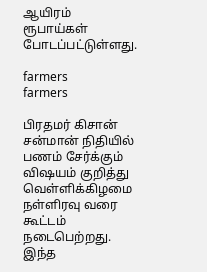ஆயிரம் ரூபாய்கள் போடப்பட்டுள்ளது.

farmers
farmers

பிரதமர் கிசான் சன்மான் நிதியில் பணம் சேர்க்கும் விஷயம் குறித்து வெள்ளிக்கிழமை நள்ளிரவு வரை கூட்டம் நடைபெற்றது. இந்த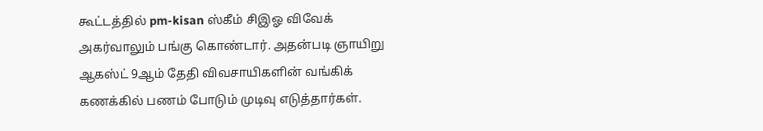கூட்டத்தில் pm-kisan ஸ்கீம் சிஇஓ விவேக் அகர்வாலும் பங்கு கொண்டார். அதன்படி ஞாயிறு ஆகஸ்ட் 9ஆம் தேதி விவசாயிகளின் வங்கிக் கணக்கில் பணம் போடும் முடிவு எடுத்தார்கள்.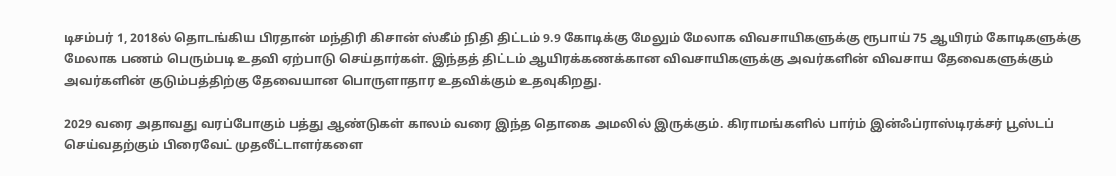டிசம்பர் 1, 2018ல் தொடங்கிய பிரதான் மந்திரி கிசான் ஸ்கீம் நிதி திட்டம் 9.9 கோடிக்கு மேலும் மேலாக விவசாயிகளுக்கு ரூபாய் 75 ஆயிரம் கோடிகளுக்கு மேலாக பணம் பெரும்படி உதவி ஏற்பாடு செய்தார்கள். இந்தத் திட்டம் ஆயிரக்கணக்கான விவசாயிகளுக்கு அவர்களின் விவசாய தேவைகளுக்கும் அவர்களின் குடும்பத்திற்கு தேவையான பொருளாதார உதவிக்கும் உதவுகிறது.

2029 வரை அதாவது வரப்போகும் பத்து ஆண்டுகள் காலம் வரை இந்த தொகை அமலில் இருக்கும். கிராமங்களில் பார்ம் இன்ஃப்ராஸ்டிரக்சர் பூஸ்டப் செய்வதற்கும் பிரைவேட் முதலீட்டாளர்களை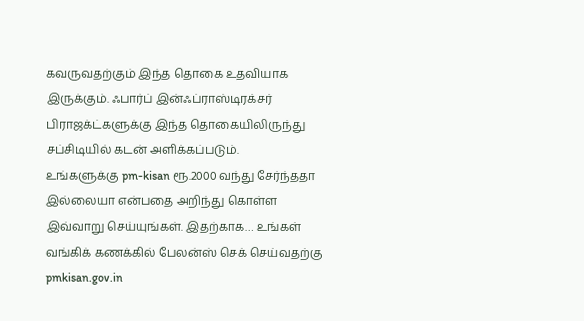கவருவதற்கும் இந்த தொகை உதவியாக இருக்கும். ஃபார்ப் இன்ஃப்ராஸ்டிரக்சர் பிராஜக்ட்களுக்கு இந்த தொகையிலிருந்து சப்சிடியில் கடன் அளிக்கப்படும்.
உங்களுக்கு pm-kisan ரூ.2000 வந்து சேர்ந்ததா இல்லையா என்பதை அறிந்து கொள்ள இவ்வாறு செய்யுங்கள். இதற்காக… உங்கள் வங்கிக் கணக்கில் பேலன்ஸ் செக் செய்வதற்கு pmkisan.gov.in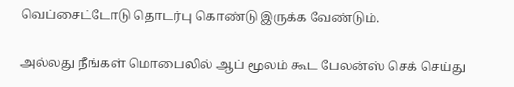வெப்சைட்டோடு தொடர்பு கொண்டு இருக்க வேண்டும்.

அல்லது நீங்கள் மொபைலில் ஆப் மூலம் கூட பேலன்ஸ் செக் செய்து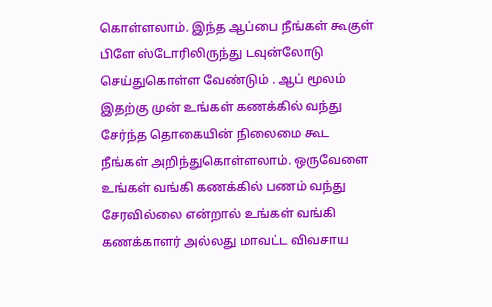கொள்ளலாம். இந்த ஆப்பை நீங்கள் கூகுள் பிளே ஸ்டோரிலிருந்து டவுன்லோடு செய்துகொள்ள வேண்டும் . ஆப் மூலம் இதற்கு முன் உங்கள் கணக்கில் வந்து சேர்ந்த தொகையின் நிலைமை கூட நீங்கள் அறிந்துகொள்ளலாம். ஒருவேளை உங்கள் வங்கி கணக்கில் பணம் வந்து சேரவில்லை என்றால் உங்கள் வங்கி கணக்காளர் அல்லது மாவட்ட விவசாய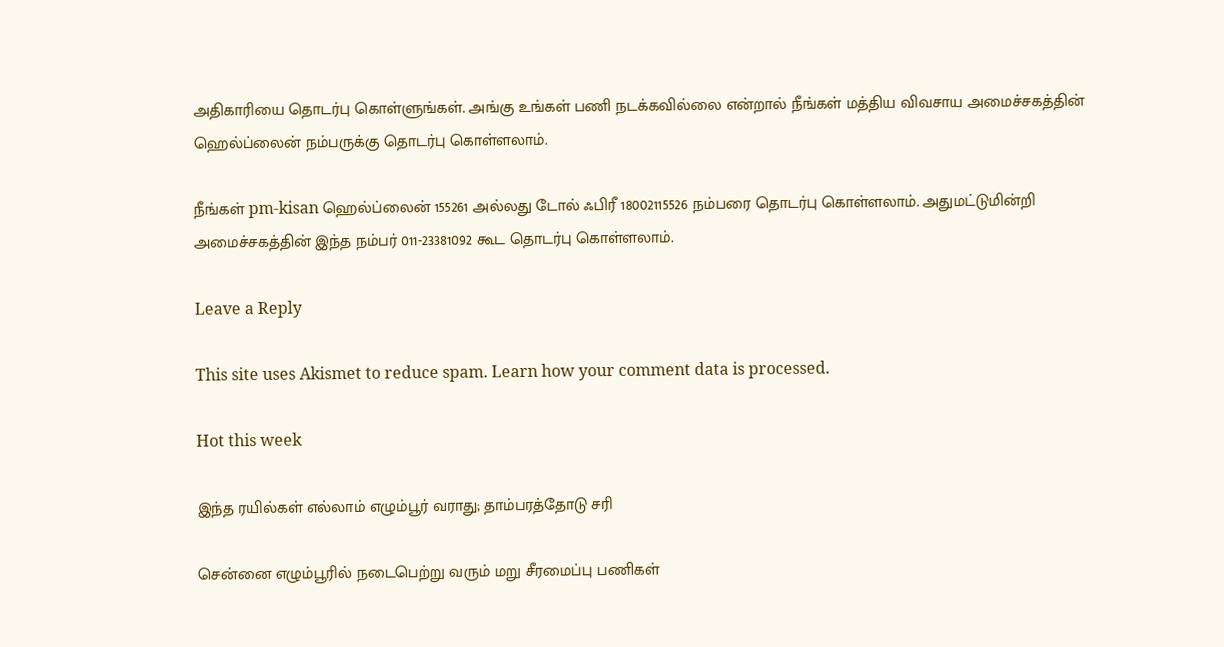அதிகாரியை தொடர்பு கொள்ளுங்கள். அங்கு உங்கள் பணி நடக்கவில்லை என்றால் நீங்கள் மத்திய விவசாய அமைச்சகத்தின் ஹெல்ப்லைன் நம்பருக்கு தொடர்பு கொள்ளலாம்.

நீங்கள் pm-kisan ஹெல்ப்லைன் 155261 அல்லது டோல் ஃபிரீ 18002115526 நம்பரை தொடர்பு கொள்ளலாம். அதுமட்டுமின்றி அமைச்சகத்தின் இந்த நம்பர் 011-23381092 கூட தொடர்பு கொள்ளலாம்.

Leave a Reply

This site uses Akismet to reduce spam. Learn how your comment data is processed.

Hot this week

இந்த ரயில்கள் எல்லாம் எழும்பூர் வராது; தாம்பரத்தோடு சரி

சென்னை எழும்பூரில் நடைபெற்று வரும் மறு சீரமைப்பு பணிகள்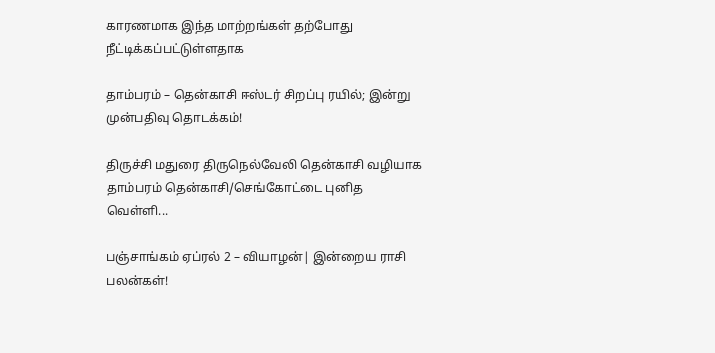காரணமாக இந்த மாற்றங்கள் தற்போது நீட்டிக்கப்பட்டுள்ளதாக‌

தாம்பரம் – தென்காசி ஈஸ்டர் சிறப்பு ரயில்; இன்று முன்பதிவு தொடக்கம்!

திருச்சி மதுரை திருநெல்வேலி தென்காசி வழியாக தாம்பரம் தென்காசி/செங்கோட்டை புனித வெள்ளி...

பஞ்சாங்கம் ஏப்ரல் 2 – வியாழன்| இன்றைய ராசி பலன்கள்!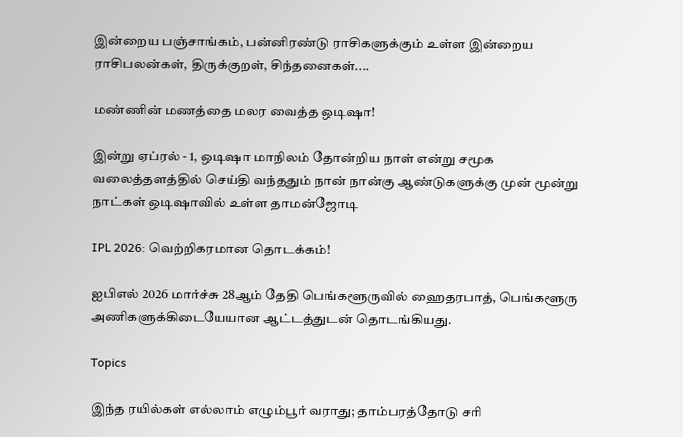இன்றைய பஞ்சாங்கம், பன்னிரண்டு ராசிகளுக்கும் உள்ள இன்றைய ராசிபலன்கள், திருக்குறள், சிந்தனைகள்....

மண்ணின் மணத்தை மலர வைத்த ஒடிஷா!

இன்று ஏப்ரல் - 1, ஒடிஷா மாநிலம் தோன்றிய நாள் என்று சமூக வலைத்தளத்தில் செய்தி வந்ததும் நான் நான்கு ஆண்டுகளுக்கு முன் மூன்று நாட்கள் ஒடிஷாவில் உள்ள தாமன்ஜோடி

IPL 2026: வெற்றிகரமான தொடக்கம்!

ஐபிஎல் 2026 மார்ச்சு 28ஆம் தேதி பெங்களூருவில் ஹைதரபாத், பெங்களூரு அணிகளுக்கிடையேயான ஆட்டத்துடன் தொடங்கியது.

Topics

இந்த ரயில்கள் எல்லாம் எழும்பூர் வராது; தாம்பரத்தோடு சரி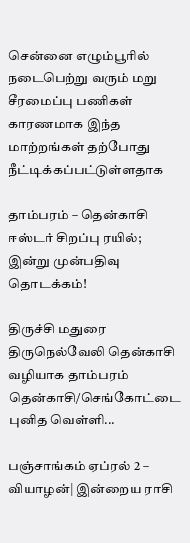சென்னை எழும்பூரில் நடைபெற்று வரும் மறு சீரமைப்பு பணிகள் காரணமாக இந்த மாற்றங்கள் தற்போது நீட்டிக்கப்பட்டுள்ளதாக‌

தாம்பரம் – தென்காசி ஈஸ்டர் சிறப்பு ரயில்; இன்று முன்பதிவு தொடக்கம்!

திருச்சி மதுரை திருநெல்வேலி தென்காசி வழியாக தாம்பரம் தென்காசி/செங்கோட்டை புனித வெள்ளி...

பஞ்சாங்கம் ஏப்ரல் 2 – வியாழன்| இன்றைய ராசி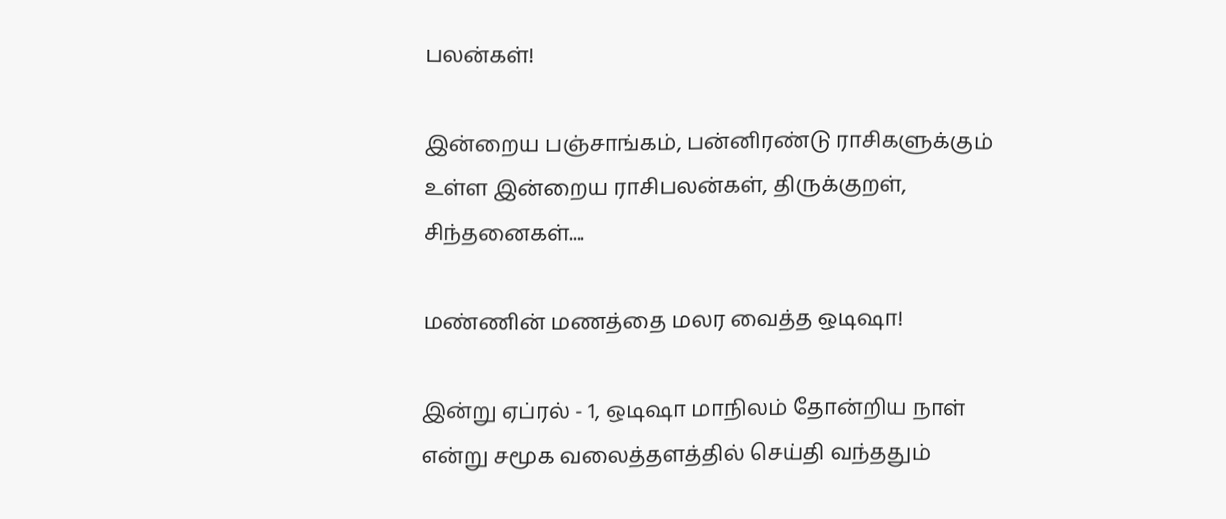பலன்கள்!

இன்றைய பஞ்சாங்கம், பன்னிரண்டு ராசிகளுக்கும் உள்ள இன்றைய ராசிபலன்கள், திருக்குறள், சிந்தனைகள்....

மண்ணின் மணத்தை மலர வைத்த ஒடிஷா!

இன்று ஏப்ரல் - 1, ஒடிஷா மாநிலம் தோன்றிய நாள் என்று சமூக வலைத்தளத்தில் செய்தி வந்ததும்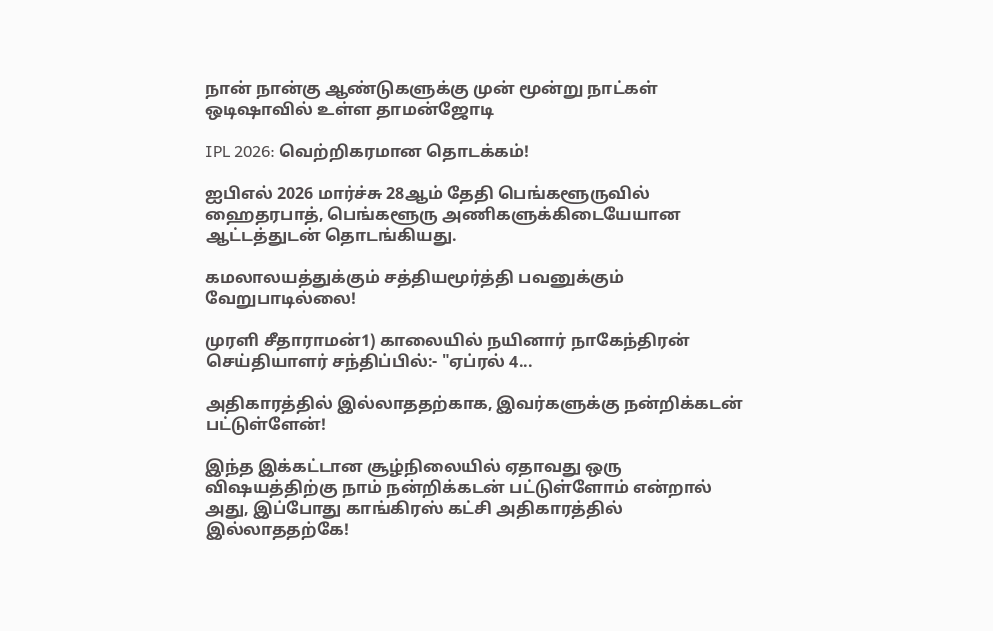நான் நான்கு ஆண்டுகளுக்கு முன் மூன்று நாட்கள் ஒடிஷாவில் உள்ள தாமன்ஜோடி

IPL 2026: வெற்றிகரமான தொடக்கம்!

ஐபிஎல் 2026 மார்ச்சு 28ஆம் தேதி பெங்களூருவில் ஹைதரபாத், பெங்களூரு அணிகளுக்கிடையேயான ஆட்டத்துடன் தொடங்கியது.

கமலாலயத்துக்கும் சத்தியமூர்த்தி பவனுக்கும் வேறுபாடில்லை!

முரளி சீதாராமன்1) காலையில் நயினார் நாகேந்திரன் செய்தியாளர் சந்திப்பில்:- "ஏப்ரல் 4...

அதிகாரத்தில் இல்லாததற்காக, இவர்களுக்கு நன்றிக்கடன் பட்டுள்ளேன்!

இந்த இக்கட்டான சூழ்நிலையில் ஏதாவது ஒரு விஷயத்திற்கு நாம் நன்றிக்கடன் பட்டுள்ளோம் என்றால் அது, இப்போது காங்கிரஸ் கட்சி அதிகாரத்தில் இல்லாததற்கே!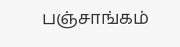பஞ்சாங்கம்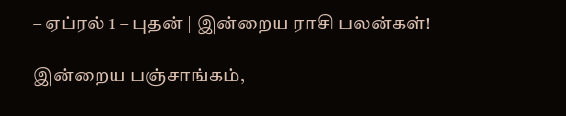– ஏப்ரல் 1 – புதன் | இன்றைய ராசி பலன்கள்!

இன்றைய பஞ்சாங்கம்,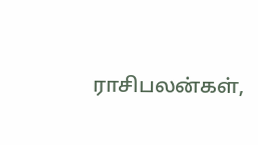ராசிபலன்கள்,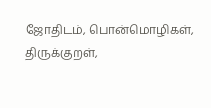ஜோதிடம், பொன்மொழிகள், திருக்குறள்,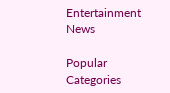Entertainment News

Popular Categories